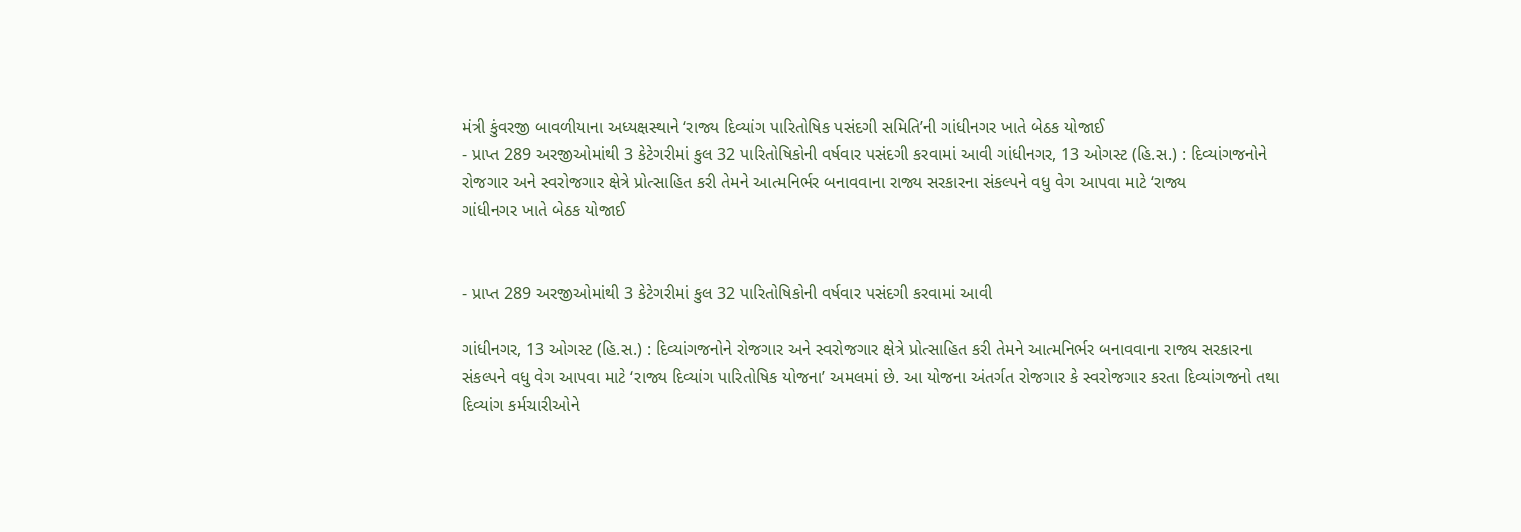મંત્રી કુંવરજી બાવળીયાના અધ્યક્ષસ્થાને ‘રાજ્ય દિવ્યાંગ પારિતોષિક પસંદગી સમિતિ’ની ગાંધીનગર ખાતે બેઠક યોજાઈ
- પ્રાપ્ત 289 અરજીઓમાંથી 3 કેટેગરીમાં કુલ 32 પારિતોષિકોની વર્ષવાર પસંદગી કરવામાં આવી ગાંધીનગર, 13 ઓગસ્ટ (હિ.સ.) : દિવ્યાંગજનોને રોજગાર અને સ્વરોજગાર ક્ષેત્રે પ્રોત્સાહિત કરી તેમને આત્મનિર્ભર બનાવવાના રાજ્ય સરકારના સંકલ્પને વધુ વેગ આપવા માટે ‘રાજ્ય
ગાંધીનગર ખાતે બેઠક યોજાઈ


- પ્રાપ્ત 289 અરજીઓમાંથી 3 કેટેગરીમાં કુલ 32 પારિતોષિકોની વર્ષવાર પસંદગી કરવામાં આવી

ગાંધીનગર, 13 ઓગસ્ટ (હિ.સ.) : દિવ્યાંગજનોને રોજગાર અને સ્વરોજગાર ક્ષેત્રે પ્રોત્સાહિત કરી તેમને આત્મનિર્ભર બનાવવાના રાજ્ય સરકારના સંકલ્પને વધુ વેગ આપવા માટે ‘રાજ્ય દિવ્યાંગ પારિતોષિક યોજના’ અમલમાં છે. આ યોજના અંતર્ગત રોજગાર કે સ્વરોજગાર કરતા દિવ્યાંગજનો તથા દિવ્યાંગ કર્મચારીઓને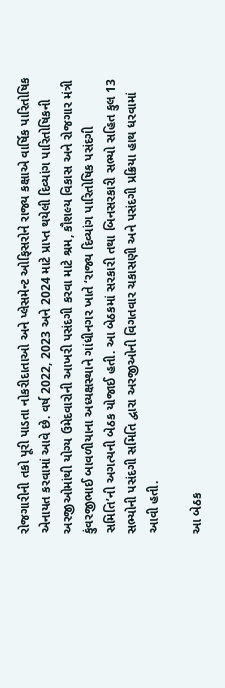રોજગારીની તકો પૂરી પાડતા નોકરીદાતાઓ અને પ્લેસમેન્ટ ઓફિસરોને રાજ્ય કક્ષાએ વાર્ષિક પારિતોષિક એનાયત કરવામાં આવે છે. વર્ષ 2022, 2023 અને 2024 માટે પ્રાપ્ત થયેલી દિવ્યાંગ પારિતોષિકની અરજીઓમાંથી યોગ્ય ઉમેદવારોની આખરી પસંદગી કરવા માટે શ્રમ, કૌશલ્ય વિકાસ અને રોજગાર મંત્રી કુંવરજીભાઈ બાવળીયાના અધ્યક્ષસ્થાને ગાંધીનગર ખાતે ‘રાજ્ય દિવ્યાંગ પારિતોષિક પસંદગી સમિતિ’ની અગત્યની બેઠક યોજાઈ હતી. આ બેઠકમાં સરકારી તથા બિનસરકારી સભ્યો સહિત કુલ 13 સભ્યોની પસંદગી સમિતિ દ્વારા અરજીઓની વિગતવાર ચકાસણી અને પસંદગી પ્રક્રિયા હાથ ધરવામાં આવી હતી.

આ બેઠક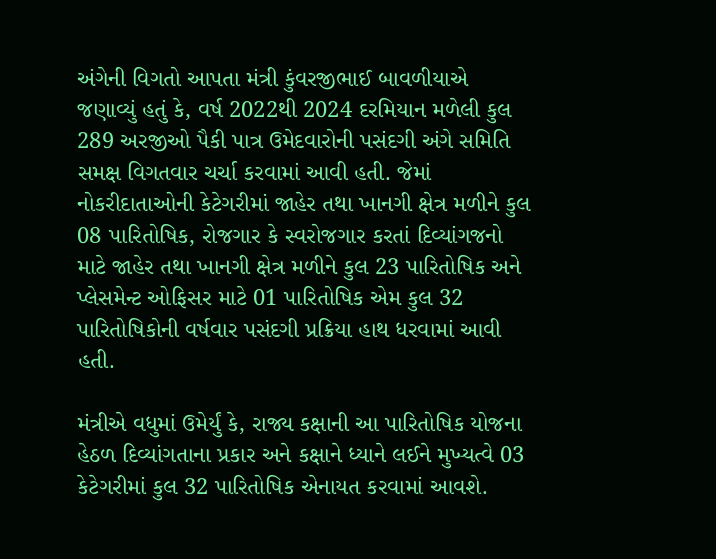અંગેની વિગતો આપતા મંત્રી કુંવરજીભાઈ બાવળીયાએ જણાવ્યું હતું કે, વર્ષ 2022થી 2024 દરમિયાન મળેલી કુલ 289 અરજીઓ પૈકી પાત્ર ઉમેદવારોની પસંદગી અંગે સમિતિ સમક્ષ વિગતવાર ચર્ચા કરવામાં આવી હતી. જેમાં નોકરીદાતાઓની કેટેગરીમાં જાહેર તથા ખાનગી ક્ષેત્ર મળીને કુલ 08 પારિતોષિક, રોજગાર કે સ્વરોજગાર કરતાં દિવ્યાંગજનો માટે જાહેર તથા ખાનગી ક્ષેત્ર મળીને કુલ 23 પારિતોષિક અને પ્લેસમેન્ટ ઓફિસર માટે 01 પારિતોષિક એમ કુલ 32 પારિતોષિકોની વર્ષવાર પસંદગી પ્રક્રિયા હાથ ધરવામાં આવી હતી.

મંત્રીએ વધુમાં ઉમેર્યું કે, રાજ્ય કક્ષાની આ પારિતોષિક યોજના હેઠળ દિવ્યાંગતાના પ્રકાર અને કક્ષાને ધ્યાને લઈને મુખ્યત્વે 03 કેટેગરીમાં કુલ 32 પારિતોષિક એનાયત કરવામાં આવશે.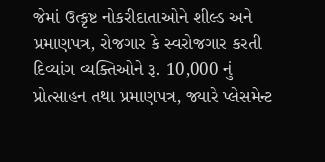જેમાં ઉત્કૃષ્ટ નોકરીદાતાઓને શીલ્ડ અને પ્રમાણપત્ર, રોજગાર કે સ્વરોજગાર કરતી દિવ્યાંગ વ્યક્તિઓને રૂ. 10,000 નું પ્રોત્સાહન તથા પ્રમાણપત્ર, જ્યારે પ્લેસમેન્ટ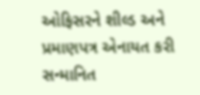ઓફિસરને શીલ્ડ અને પ્રમાણપત્ર એનાયત કરી સન્માનિત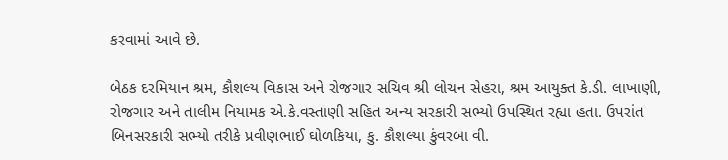કરવામાં આવે છે.

બેઠક દરમિયાન શ્રમ, કૌશલ્ય વિકાસ અને રોજગાર સચિવ શ્રી લોચન સેહરા, શ્રમ આયુક્ત કે.ડી. લાખાણી, રોજગાર અને તાલીમ નિયામક એ.કે.વસ્તાણી સહિત અન્ય સરકારી સભ્યો ઉપસ્થિત રહ્યા હતા. ઉપરાંત બિનસરકારી સભ્યો તરીકે પ્રવીણભાઈ ઘોળકિયા, કુ. કૌશલ્યા કુંવરબા વી.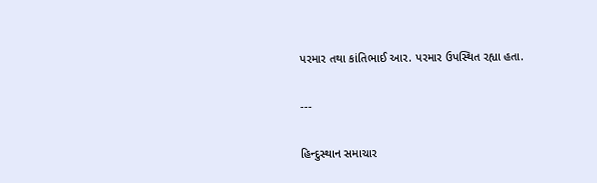પરમાર તથા કાંતિભાઈ આર. પરમાર ઉપસ્થિત રહ્યા હતા.

---

હિન્દુસ્થાન સમાચાર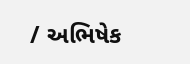/ અભિષેક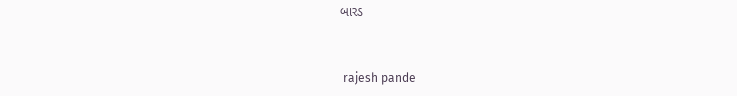બારડ


 rajesh pande